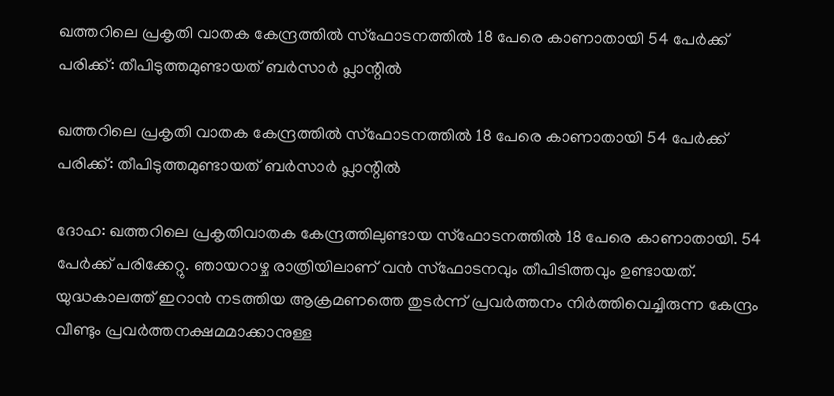ഖത്തറിലെ പ്രകൃതി വാതക കേന്ദ്രത്തില്‍ സ്‌ഫോടനത്തില്‍ 18 പേരെ കാണാതായി 54 പേര്‍ക്ക് പരിക്ക്: തീപിടുത്തമുണ്ടായത് ബര്‍സാര്‍ പ്ലാന്റില്‍

ഖത്തറിലെ പ്രകൃതി വാതക കേന്ദ്രത്തില്‍ സ്‌ഫോടനത്തില്‍ 18 പേരെ കാണാതായി 54 പേര്‍ക്ക് പരിക്ക്: തീപിടുത്തമുണ്ടായത് ബര്‍സാര്‍ പ്ലാന്റില്‍

ദോഹ: ഖത്തറിലെ പ്രകൃതിവാതക കേന്ദ്രത്തിലുണ്ടായ സ്‌ഫോടനത്തില്‍ 18 പേരെ കാണാതായി. 54 പേര്‍ക്ക് പരിക്കേറ്റു. ഞായറാഴ്ച രാത്രിയിലാണ് വന്‍ സ്‌ഫോടനവും തീപിടിത്തവും ഉണ്ടായത്.
യുദ്ധകാലത്ത് ഇറാന്‍ നടത്തിയ ആക്രമണത്തെ തുടര്‍ന്ന് പ്രവര്‍ത്തനം നിര്‍ത്തിവെച്ചിരുന്ന കേന്ദ്രം വീണ്ടും പ്രവര്‍ത്തനക്ഷമമാക്കാനുള്ള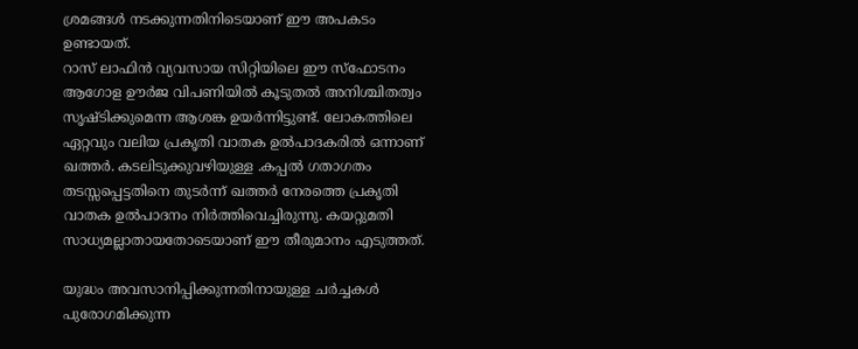ശ്രമങ്ങള്‍ നടക്കുന്നതിനിടെയാണ് ഈ അപകടം ഉണ്ടായത്.
റാസ് ലാഫിന്‍ വ്യവസായ സിറ്റിയിലെ ഈ സ്‌ഫോടനം ആഗോള ഊര്‍ജ വിപണിയില്‍ കൂടുതല്‍ അനിശ്ചിതത്വം സൃഷ്ടിക്കുമെന്ന ആശങ്ക ഉയര്‍ന്നിട്ടുണ്ട്. ലോകത്തിലെ ഏറ്റവും വലിയ പ്രകൃതി വാതക ഉല്‍പാദകരില്‍ ഒന്നാണ് ഖത്തര്‍. കടലിടുക്കുവഴിയുള്ള .കപ്പല്‍ ഗതാഗതം തടസ്സപ്പെട്ടതിനെ തുടര്‍ന്ന് ഖത്തര്‍ നേരത്തെ പ്രകൃതി വാതക ഉല്‍പാദനം നിര്‍ത്തിവെച്ചിരുന്നു. കയറ്റുമതി സാധ്യമല്ലാതായതോടെയാണ് ഈ തീരുമാനം എടുത്തത്.

യുദ്ധം അവസാനിപ്പിക്കുന്നതിനായുള്ള ചര്‍ച്ചകള്‍ പുരോഗമിക്കുന്ന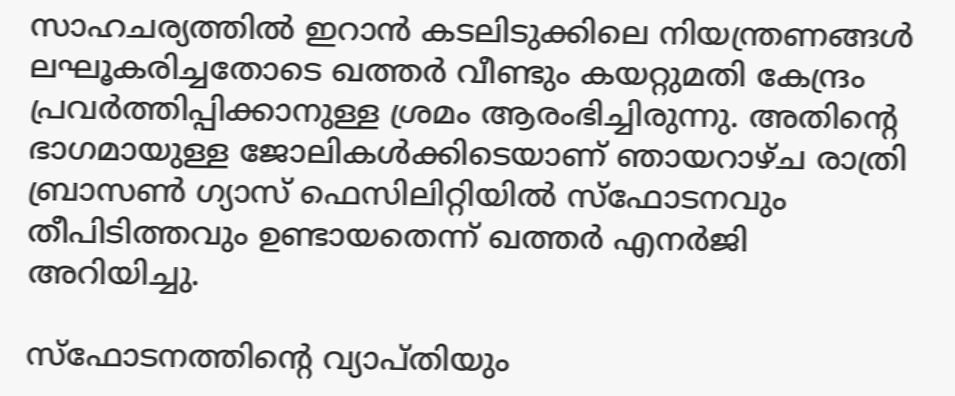സാഹചര്യത്തില്‍ ഇറാന്‍ കടലിടുക്കിലെ നിയന്ത്രണങ്ങള്‍ ലഘൂകരിച്ചതോടെ ഖത്തര്‍ വീണ്ടും കയറ്റുമതി കേന്ദ്രം പ്രവര്‍ത്തിപ്പിക്കാനുള്ള ശ്രമം ആരംഭിച്ചിരുന്നു. അതിന്റെ ഭാഗമായുള്ള ജോലികള്‍ക്കിടെയാണ് ഞായറാഴ്ച രാത്രി ബ്രാസണ്‍ ഗ്യാസ് ഫെസിലിറ്റിയില്‍ സ്‌ഫോടനവും തീപിടിത്തവും ഉണ്ടായതെന്ന് ഖത്തര്‍ എനര്‍ജി അറിയിച്ചു.

സ്‌ഫോടനത്തിന്റെ വ്യാപ്തിയും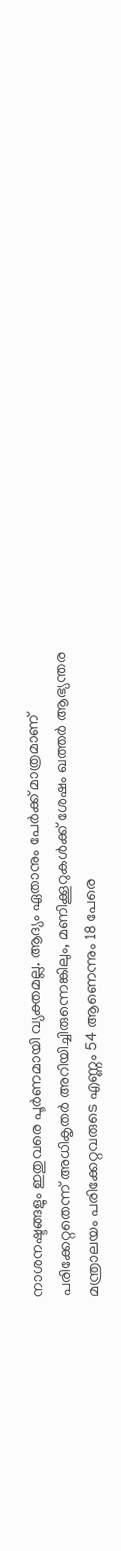നാശനഷ്ടങ്ങളും ഇതുവരെ പൂര്‍ണമായി വ്യക്തമല്ല. ആദ്യം ഏതാനും പേര്‍ക്ക് മാത്രമാണ് പരിക്കേറ്റതെന്ന് അധികൃതര്‍ അറിയിച്ചിരുന്നെങ്കിലും, മണിക്കൂറുകള്‍ക്ക് ശേഷം ഖത്തര്‍ ആഭ്യന്തര മന്ത്രാലയം പരിക്കേറ്റവരുടെ എണ്ണം 54 ആണെന്നും 18 പേരെ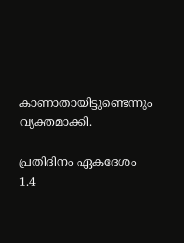കാണാതായിട്ടുണ്ടെന്നും വ്യക്തമാക്കി.

പ്രതിദിനം ഏകദേശം 1.4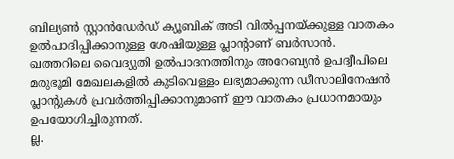ബില്യണ്‍ സ്റ്റാന്‍ഡേര്‍ഡ് ക്യൂബിക് അടി വില്‍പ്പനയ്ക്കുള്ള വാതകം ഉല്‍പാദിപ്പിക്കാനുള്ള ശേഷിയുള്ള പ്ലാന്റാണ് ബര്‍സാന്‍. ഖത്തറിലെ വൈദ്യുതി ഉല്‍പാദനത്തിനും അറേബ്യന്‍ ഉപദ്വീപിലെ മരുഭൂമി മേഖലകളില്‍ കുടിവെള്ളം ലഭ്യമാക്കുന്ന ഡീസാലിനേഷന്‍ പ്ലാന്റുകള്‍ പ്രവര്‍ത്തിപ്പിക്കാനുമാണ് ഈ വാതകം പ്രധാനമായും ഉപയോഗിച്ചിരുന്നത്.
ല്ല.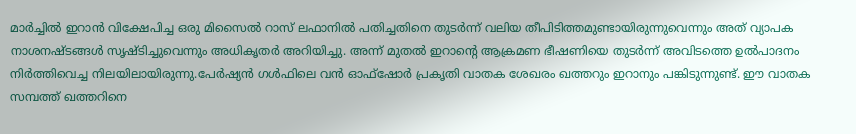മാര്‍ച്ചില്‍ ഇറാന്‍ വിക്ഷേപിച്ച ഒരു മിസൈല്‍ റാസ് ലഫാനില്‍ പതിച്ചതിനെ തുടര്‍ന്ന് വലിയ തീപിടിത്തമുണ്ടായിരുന്നുവെന്നും അത് വ്യാപക നാശനഷ്ടങ്ങള്‍ സൃഷ്ടിച്ചുവെന്നും അധികൃതര്‍ അറിയിച്ചു. അന്ന് മുതല്‍ ഇറാന്റെ ആക്രമണ ഭീഷണിയെ തുടര്‍ന്ന് അവിടത്തെ ഉല്‍പാദനം നിര്‍ത്തിവെച്ച നിലയിലായിരുന്നു.പേര്‍ഷ്യന്‍ ഗള്‍ഫിലെ വന്‍ ഓഫ്ഷോര്‍ പ്രകൃതി വാതക ശേഖരം ഖത്തറും ഇറാനും പങ്കിടുന്നുണ്ട്. ഈ വാതക സമ്പത്ത് ഖത്തറിനെ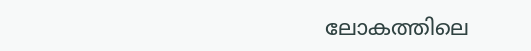ലോകത്തിലെ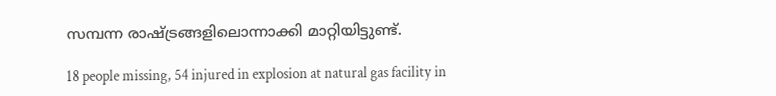സമ്പന്ന രാഷ്ട്രങ്ങളിലൊന്നാക്കി മാറ്റിയിട്ടുണ്ട്.

18 people missing, 54 injured in explosion at natural gas facility in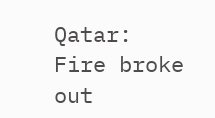Qatar: Fire broke out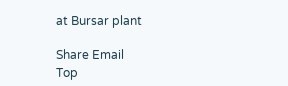at Bursar plant

Share Email
Top